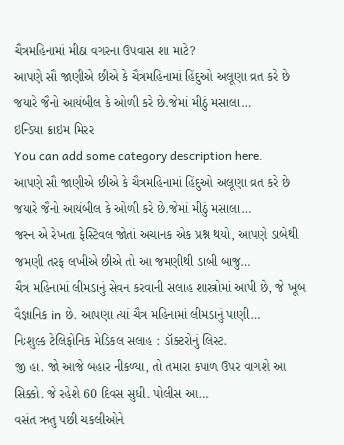ચૈત્રમહિનામાં મીઠા વગરના ઉપવાસ શા માટે?
આપણે સૌ જાણીએ છીએ કે ચૈત્રમહિનામાં હિંદુઓ અલૂણા વ્રત કરે છે જયારે જૈનો આયંબીલ કે ઓળી કરે છે.જેમાં મીઠું મસાલા…
ઇન્ડિયા ક્રાઇમ મિરર
You can add some category description here.
આપણે સૌ જાણીએ છીએ કે ચૈત્રમહિનામાં હિંદુઓ અલૂણા વ્રત કરે છે જયારે જૈનો આયંબીલ કે ઓળી કરે છે.જેમાં મીઠું મસાલા…
જસ્ન એ રેખતા ફેસ્ટિવલ જોતાં અચાનક એક પ્રશ્ન થયો, આપણે ડાબેથી જમણી તરફ લખીએ છીએ તો આ જમણીથી ડાબી બાજુ…
ચૈત્ર મહિનામાં લીમડાનું સેવન કરવાની સલાહ શાસ્ત્રોમાં આપી છે, જે ખૂબ વૈજ્ઞાનિક in છે. આપણા ત્યાં ચૈત્ર મહિનામાં લીમડાનું પાણી…
નિઃશુલ્ક ટેલિફોનિક મેડિકલ સલાહ : ડૉક્ટરોનું લિસ્ટ.
જી હા. જો આજે બહાર નીકળ્યા, તો તમારા કપાળ ઉપર વાગશે આ સિક્કો. જે રહેશે 60 દિવસ સુધી. પોલીસ આ…
વસંત ઋતુ પછી ચકલીઓને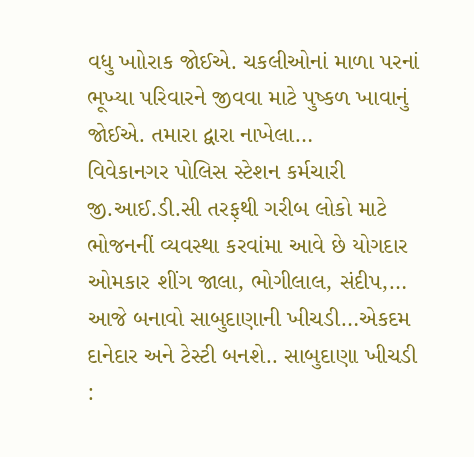વધુ ખાોરાક જોઈએ. ચકલીઓનાં માળા પરનાં ભૂખ્યા પરિવારને જીવવા માટે પુષ્કળ ખાવાનું જોઈએ. તમારા દ્વારા નાખેલા…
વિવેકાનગર પોલિસ સ્ટેશન કર્મચારી જી.આઈ.ડી.સી તરફ઼થી ગરીબ લોકો માટે ભોજનનીં વ્યવસ્થા કરવાંમા આવે છે યોગદાર ઓમકાર શીંગ જાલા, ભોગીલાલ, સંદીપ,…
આજે બનાવો સાબુદાણાની ખીચડી…એકદમ દાનેદાર અને ટેસ્ટી બનશે.. સાબુદાણા ખીચડી :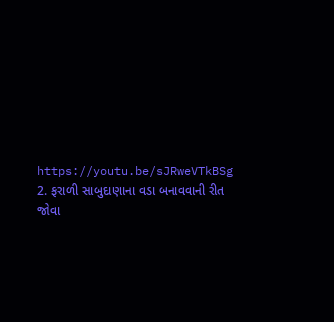https://youtu.be/sJRweVTkBSg 2. ફરાળી સાબુદાણાના વડા બનાવવાની રીત જોવા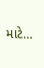માટે…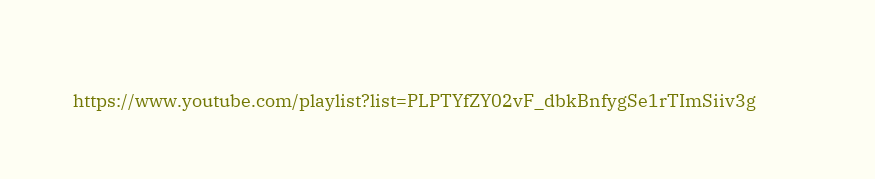https://www.youtube.com/playlist?list=PLPTYfZY02vF_dbkBnfygSe1rTImSiiv3g